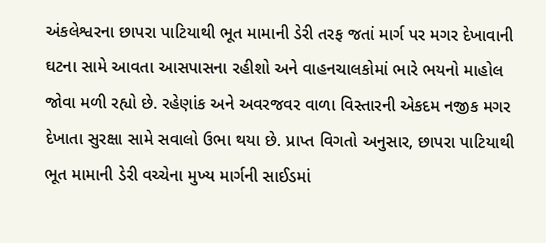અંકલેશ્વરના છાપરા પાટિયાથી ભૂત મામાની ડેરી તરફ જતાં માર્ગ પર મગર દેખાવાની ઘટના સામે આવતા આસપાસના રહીશો અને વાહનચાલકોમાં ભારે ભયનો માહોલ જોવા મળી રહ્યો છે. રહેણાંક અને અવરજવર વાળા વિસ્તારની એકદમ નજીક મગર દેખાતા સુરક્ષા સામે સવાલો ઉભા થયા છે. પ્રાપ્ત વિગતો અનુસાર, છાપરા પાટિયાથી ભૂત મામાની ડેરી વચ્ચેના મુખ્ય માર્ગની સાઈડમાં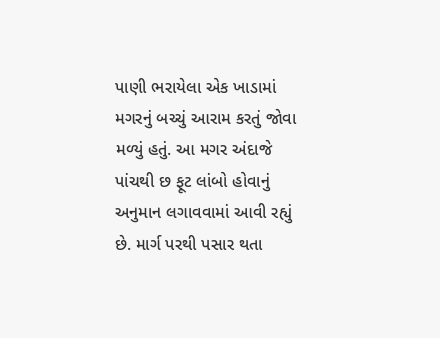પાણી ભરાયેલા એક ખાડામાં મગરનું બચ્ચું આરામ કરતું જોવા મળ્યું હતું. આ મગર અંદાજે પાંચથી છ ફૂટ લાંબો હોવાનું અનુમાન લગાવવામાં આવી રહ્યું છે. માર્ગ પરથી પસાર થતા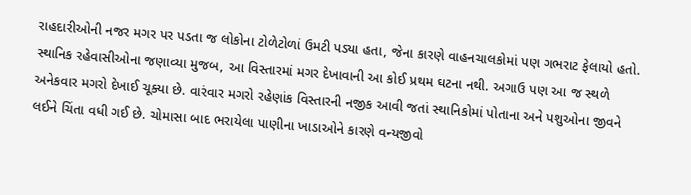રાહદારીઓની નજર મગર પર પડતા જ લોકોના ટોળેટોળાં ઉમટી પડ્યા હતા, જેના કારણે વાહનચાલકોમાં પણ ગભરાટ ફેલાયો હતો.
સ્થાનિક રહેવાસીઓના જણાવ્યા મુજબ, આ વિસ્તારમાં મગર દેખાવાની આ કોઈ પ્રથમ ઘટના નથી. અગાઉ પણ આ જ સ્થળે અનેકવાર મગરો દેખાઈ ચૂક્યા છે. વારંવાર મગરો રહેણાંક વિસ્તારની નજીક આવી જતાં સ્થાનિકોમાં પોતાના અને પશુઓના જીવને લઈને ચિંતા વધી ગઈ છે. ચોમાસા બાદ ભરાયેલા પાણીના ખાડાઓને કારણે વન્યજીવો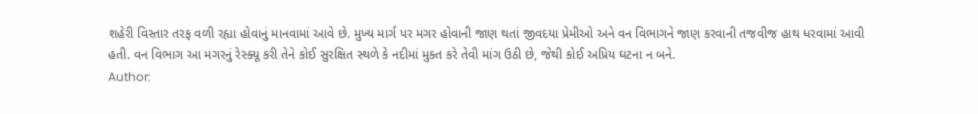શહેરી વિસ્તાર તરફ વળી રહ્યા હોવાનું માનવામાં આવે છે. મુખ્ય માર્ગ પર મગર હોવાની જાણ થતાં જીવદયા પ્રેમીઓ અને વન વિભાગને જાણ કરવાની તજવીજ હાથ ધરવામાં આવી હતી. વન વિભાગ આ મગરનું રેસ્ક્યૂ કરી તેને કોઈ સુરક્ષિત સ્થળે કે નદીમાં મુક્ત કરે તેવી માંગ ઉઠી છે, જેથી કોઈ અપ્રિય ઘટના ન બને.
Author: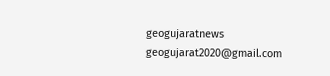geogujaratnews
geogujarat2020@gmail.com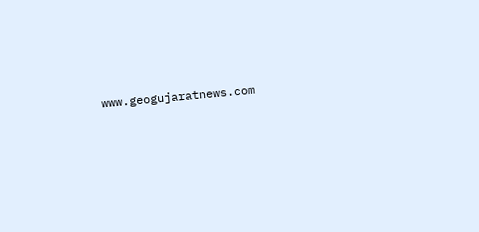www.geogujaratnews.com